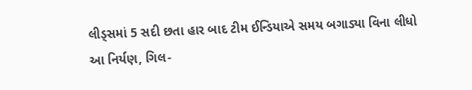લીડ્સમાં 5 સદી છતા હાર બાદ ટીમ ઈન્ડિયાએ સમય બગાડ્યા વિના લીધો આ નિર્યણ, ગિલ-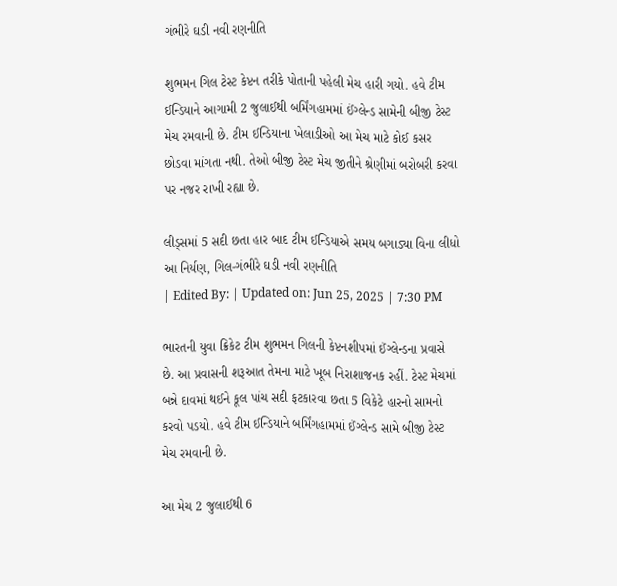ગંભીરે ઘડી નવી રણનીતિ

શુભમન ગિલ ટેસ્ટ કેપ્ટન તરીકે પોતાની પહેલી મેચ હારી ગયો. હવે ટીમ ઈન્ડિયાને આગામી 2 જુલાઈથી બર્મિંગહામમાં ઈંગ્લેન્ડ સામેની બીજી ટેસ્ટ મેચ રમવાની છે. ટીમ ઈન્ડિયાના ખેલાડીઓ આ મેચ માટે કોઈ કસર છોડવા માંગતા નથી. તેઓ બીજી ટેસ્ટ મેચ જીતીને શ્રેણીમાં બરોબરી કરવા પર નજર રાખી રહ્યા છે.

લીડ્સમાં 5 સદી છતા હાર બાદ ટીમ ઈન્ડિયાએ સમય બગાડ્યા વિના લીધો આ નિર્યણ, ગિલ-ગંભીરે ઘડી નવી રણનીતિ
| Edited By: | Updated on: Jun 25, 2025 | 7:30 PM

ભારતની યુવા ક્રિકેટ ટીમ શુભમન ગિલની કેપ્ટનશીપમાં ઈંગ્લેન્ડના પ્રવાસે છે. આ પ્રવાસની શરૂઆત તેમના માટે ખૂબ નિરાશાજનક રહીં. ટેસ્ટ મેચમાં બન્ને દાવમાં થઈને કૂલ પાંચ સદી ફટકારવા છતા 5 વિકેટે હારનો સામનો કરવો પડયો. હવે ટીમ ઈન્ડિયાને બર્મિંગહામમાં ઈંગ્લેન્ડ સામે બીજી ટેસ્ટ મેચ રમવાની છે.

આ મેચ 2 જુલાઈથી 6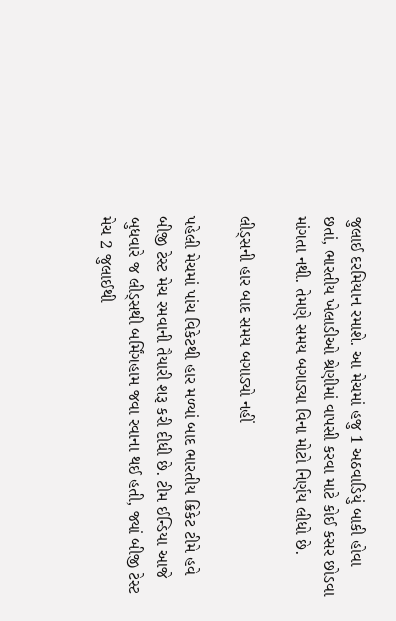જુલાઈ દરમિયાન રમાશે. આ મેચમાં હજુ 1 અઠવાડિયું બાકી હોવા છતાં, ભારતીય ખેલાડીઓ શ્રેણીમાં વાપસી કરવા માટે કોઈ કસર છોડવા માંગતા નથી. તેમણે સમય બગાડ્યા વિના મોટો નિર્ણય લીધો છે.

લીડ્સની હાર બાદ સમય બગાડ્યો નહીં

પહેલી મેચમાં પાંચ વિકેટથી હાર મળ્યાં બાદ ભારતીય ક્રિકેટ ટીમે હવે બીજી ટેસ્ટ મેચ રમવાની તૈયારી શરૂ કરી દીધી છે. ટીમ ઈન્ડિયા આજે બુધવારે જ લીડ્સથી બર્મિંગહામ જવા રવાના થઈ હતી, જ્યાં બીજી ટેસ્ટ મેચ 2 જુલાઈથી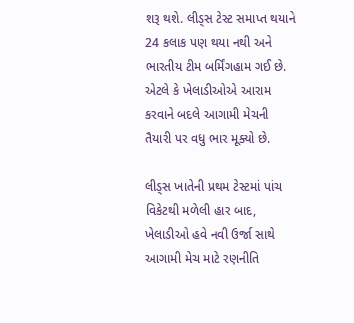શરૂ થશે. લીડ્સ ટેસ્ટ સમાપ્ત થયાને 24 કલાક પણ થયા નથી અને ભારતીય ટીમ બર્મિંગહામ ગઈ છે. એટલે કે ખેલાડીઓએ આરામ કરવાને બદલે આગામી મેચની તૈયારી પર વધુ ભાર મૂક્યો છે.

લીડ્સ ખાતેની પ્રથમ ટેસ્ટમાં પાંચ વિકેટથી મળેલી હાર બાદ, ખેલાડીઓ હવે નવી ઉર્જા સાથે આગામી મેચ માટે રણનીતિ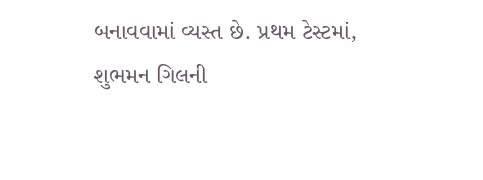બનાવવામાં વ્યસ્ત છે. પ્રથમ ટેસ્ટમાં, શુભમન ગિલની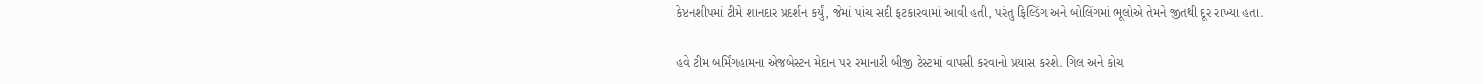કેપ્ટનશીપમાં ટીમે શાનદાર પ્રદર્શન કર્યું, જેમાં પાંચ સદી ફટકારવામાં આવી હતી, પરંતુ ફિલ્ડિંગ અને બોલિંગમાં ભૂલોએ તેમને જીતથી દૂર રાખ્યા હતા.

હવે ટીમ બર્મિંગહામના એજબેસ્ટન મેદાન પર રમાનારી બીજી ટેસ્ટમાં વાપસી કરવાનો પ્રયાસ કરશે. ગિલ અને કોચ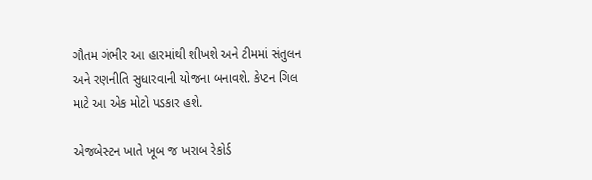ગૌતમ ગંભીર આ હારમાંથી શીખશે અને ટીમમાં સંતુલન અને રણનીતિ સુધારવાની યોજના બનાવશે. કેપ્ટન ગિલ માટે આ એક મોટો પડકાર હશે.

એજબેસ્ટન ખાતે ખૂબ જ ખરાબ રેકોર્ડ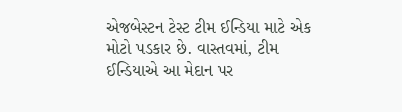એજબેસ્ટન ટેસ્ટ ટીમ ઈન્ડિયા માટે એક મોટો પડકાર છે. વાસ્તવમાં, ટીમ ઈન્ડિયાએ આ મેદાન પર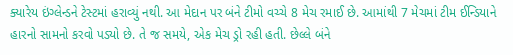ક્યારેય ઇંગ્લેન્ડને ટેસ્ટમાં હરાવ્યું નથી. આ મેદાન પર બંને ટીમો વચ્ચે 8 મેચ રમાઈ છે. આમાંથી 7 મેચમાં ટીમ ઈન્ડિયાને હારનો સામનો કરવો પડ્યો છે. તે જ સમયે, એક મેચ ડ્રો રહી હતી. છેલ્લે બંને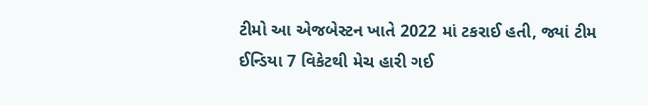ટીમો આ એજબેસ્ટન ખાતે 2022 માં ટકરાઈ હતી, જ્યાં ટીમ ઈન્ડિયા 7 વિકેટથી મેચ હારી ગઈ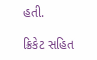હતી.

ક્રિકેટ સહિત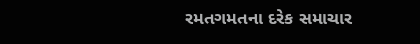રમતગમતના દરેક સમાચાર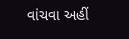વાંચવા અહીં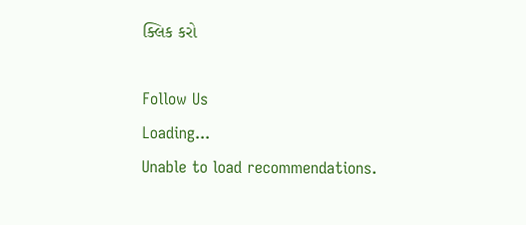ક્લિક કરો

Follow Us
Loading...
Unable to load recommendations.